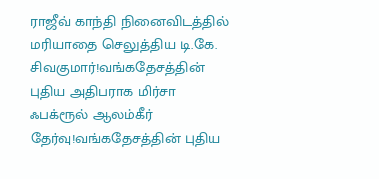ராஜீவ் காந்தி நினைவிடத்தில் மரியாதை செலுத்திய டி.கே. சிவகுமார்!வங்கதேசத்தின் புதிய அதிபராக மிர்சா ஃபக்ரூல் ஆலம்கீர் தேர்வு!வங்கதேசத்தின் புதிய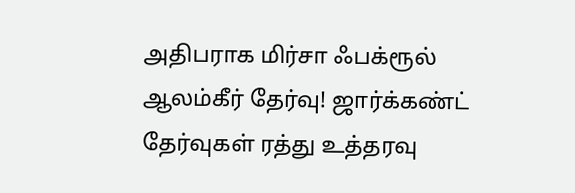அதிபராக மிர்சா ஃபக்ரூல் ஆலம்கீர் தேர்வு! ஜார்க்கண்ட் தேர்வுகள் ரத்து உத்தரவு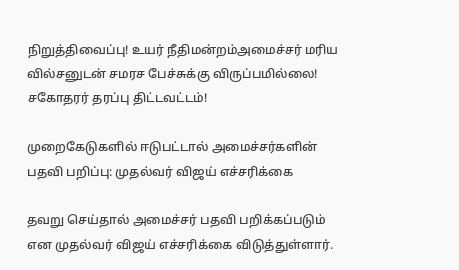நிறுத்திவைப்பு! உயர் நீதிமன்றம்அமைச்சர் மரிய வில்சனுடன் சமரச பேச்சுக்கு விருப்பமில்லை! சகோதரர் தரப்பு திட்டவட்டம்!

முறைகேடுகளில் ஈடுபட்டால் அமைச்சர்களின் பதவி பறிப்பு: முதல்வர் விஜய் எச்சரிக்கை

தவறு செய்தால் அமைச்சர் பதவி பறிக்கப்படும் என முதல்வர் விஜய் எச்சரிக்கை விடுத்துள்ளார்.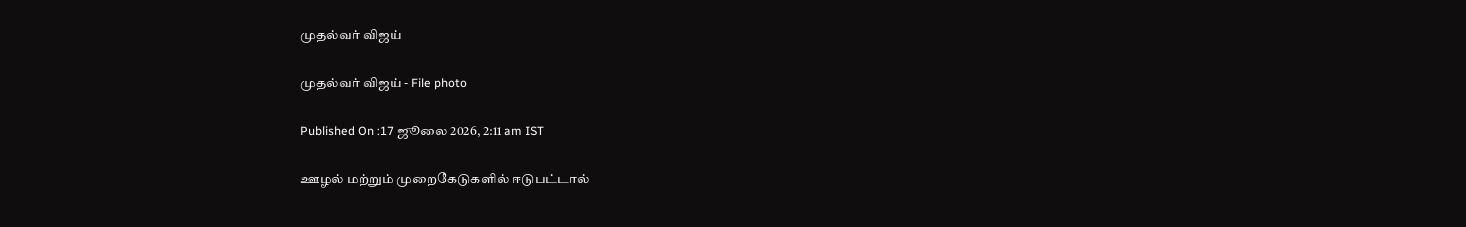முதல்வர் விஜய்

முதல்வர் விஜய் - File photo

Published On :17 ஜூலை 2026, 2:11 am IST

ஊழல் மற்றும் முறைகேடுகளில் ஈடுபட்டால்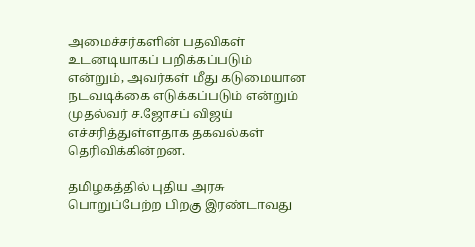அமைச்சர்களின் பதவிகள் உடனடியாகப் பறிக்கப்படும் என்றும், அவர்கள் மீது கடுமையான நடவடிக்கை எடுக்கப்படும் என்றும் முதல்வர் ச.ஜோசப் விஜய் எச்சரித்துள்ளதாக தகவல்கள் தெரிவிக்கின்றன.

தமிழகத்தில் புதிய அரசு பொறுப்பேற்ற பிறகு இரண்டாவது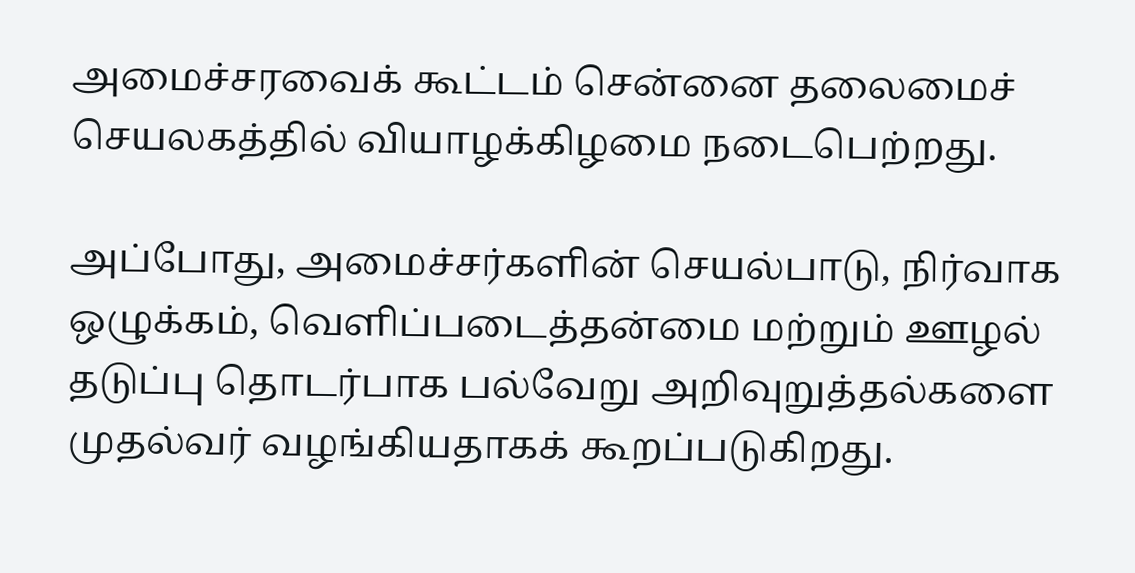அமைச்சரவைக் கூட்டம் சென்னை தலைமைச் செயலகத்தில் வியாழக்கிழமை நடைபெற்றது.

அப்போது, அமைச்சர்களின் செயல்பாடு, நிர்வாக ஒழுக்கம், வெளிப்படைத்தன்மை மற்றும் ஊழல் தடுப்பு தொடர்பாக பல்வேறு அறிவுறுத்தல்களை முதல்வர் வழங்கியதாகக் கூறப்படுகிறது.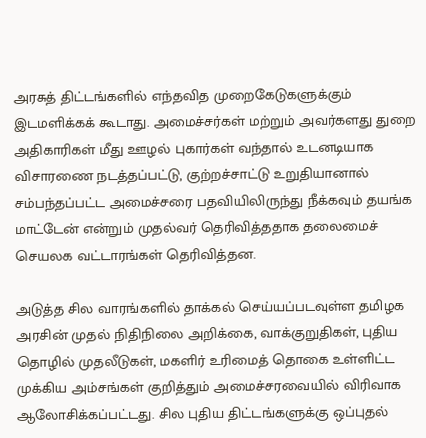அரசுத் திட்டங்களில் எந்தவித முறைகேடுகளுக்கும் இடமளிக்கக் கூடாது. அமைச்சர்கள் மற்றும் அவர்களது துறை அதிகாரிகள் மீது ஊழல் புகார்கள் வந்தால் உடனடியாக விசாரணை நடத்தப்பட்டு, குற்றச்சாட்டு உறுதியானால் சம்பந்தப்பட்ட அமைச்சரை பதவியிலிருந்து நீக்கவும் தயங்க மாட்டேன் என்றும் முதல்வர் தெரிவித்ததாக தலைமைச் செயலக வட்டாரங்கள் தெரிவித்தன.

அடுத்த சில வாரங்களில் தாக்கல் செய்யப்படவுள்ள தமிழக அரசின் முதல் நிதிநிலை அறிக்கை, வாக்குறுதிகள், புதிய தொழில் முதலீடுகள், மகளிர் உரிமைத் தொகை உள்ளிட்ட முக்கிய அம்சங்கள் குறித்தும் அமைச்சரவையில் விரிவாக ஆலோசிக்கப்பட்டது. சில புதிய திட்டங்களுக்கு ஒப்புதல்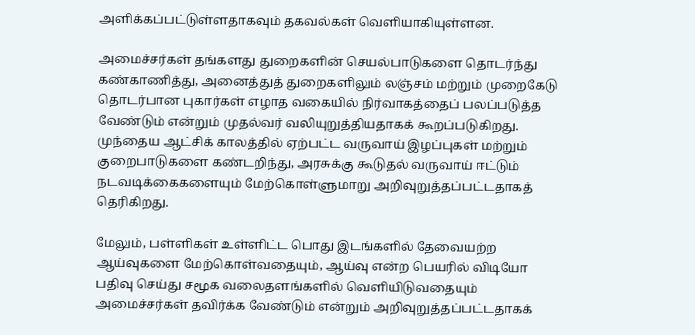அளிக்கப்பட்டுள்ளதாகவும் தகவல்கள் வெளியாகியுள்ளன.

அமைச்சர்கள் தங்களது துறைகளின் செயல்பாடுகளை தொடர்ந்து கண்காணித்து, அனைத்துத் துறைகளிலும் லஞ்சம் மற்றும் முறைகேடு தொடர்பான புகார்கள் எழாத வகையில் நிர்வாகத்தைப் பலப்படுத்த வேண்டும் என்றும் முதல்வர் வலியுறுத்தியதாகக் கூறப்படுகிறது. முந்தைய ஆட்சிக் காலத்தில் ஏற்பட்ட வருவாய் இழப்புகள் மற்றும் குறைபாடுகளை கண்டறிந்து, அரசுக்கு கூடுதல் வருவாய் ஈட்டும் நடவடிக்கைகளையும் மேற்கொள்ளுமாறு அறிவுறுத்தப்பட்டதாகத் தெரிகிறது.

மேலும், பள்ளிகள் உள்ளிட்ட பொது இடங்களில் தேவையற்ற ஆய்வுகளை மேற்கொள்வதையும், ஆய்வு என்ற பெயரில் விடியோ பதிவு செய்து சமூக வலைதளங்களில் வெளியிடுவதையும் அமைச்சர்கள் தவிர்க்க வேண்டும் என்றும் அறிவுறுத்தப்பட்டதாகக்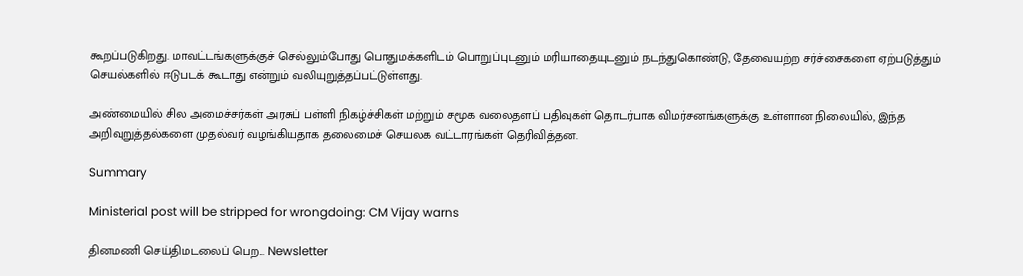கூறப்படுகிறது. மாவட்டங்களுக்குச் செல்லும்போது பொதுமக்களிடம் பொறுப்புடனும் மரியாதையுடனும் நடந்துகொண்டு, தேவையற்ற சர்ச்சைகளை ஏற்படுத்தும் செயல்களில் ஈடுபடக் கூடாது என்றும் வலியுறுத்தப்பட்டுள்ளது.

அண்மையில் சில அமைச்சர்கள் அரசுப் பள்ளி நிகழ்ச்சிகள் மற்றும் சமூக வலைதளப் பதிவுகள் தொடர்பாக விமர்சனங்களுக்கு உள்ளான நிலையில், இந்த அறிவுறுத்தல்களை முதல்வர் வழங்கியதாக தலைமைச் செயலக வட்டாரங்கள் தெரிவித்தன.

Summary

Ministerial post will be stripped for wrongdoing: CM Vijay warns

தினமணி செய்திமடலைப் பெற... Newsletter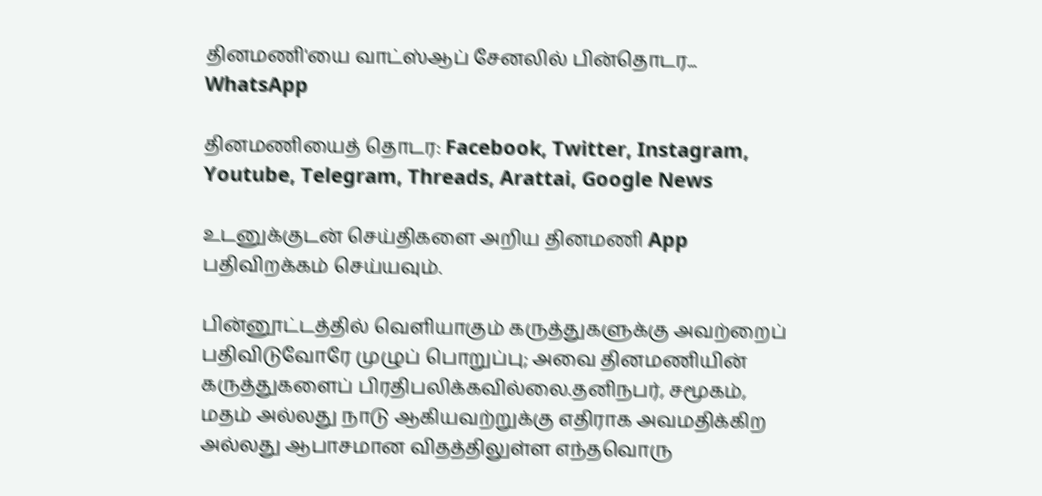தினமணி'யை வாட்ஸ்ஆப் சேனலில் பின்தொடர... WhatsApp

தினமணியைத் தொடர: Facebook, Twitter, Instagram, Youtube, Telegram, Threads, Arattai, Google News

உடனுக்குடன் செய்திகளை அறிய தினமணி App பதிவிறக்கம் செய்யவும்.

பின்னூட்டத்தில் வெளியாகும் கருத்துகளுக்கு அவற்றைப் பதிவிடுவோரே முழுப் பொறுப்பு; அவை தினமணியின் கருத்துகளைப் பிரதிபலிக்கவில்லை.தனிநபர், சமூகம், மதம் அல்லது நாடு ஆகியவற்றுக்கு எதிராக அவமதிக்கிற அல்லது ஆபாசமான விதத்திலுள்ள எந்தவொரு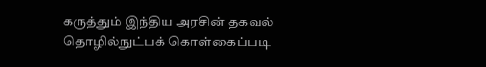கருத்தும் இந்திய அரசின் தகவல் தொழில்நுட்பக் கொள்கைப்படி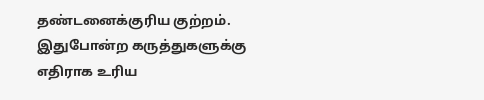தண்டனைக்குரிய குற்றம். இதுபோன்ற கருத்துகளுக்கு எதிராக உரிய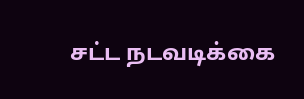சட்ட நடவடிக்கை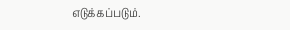எடுக்கப்படும்.